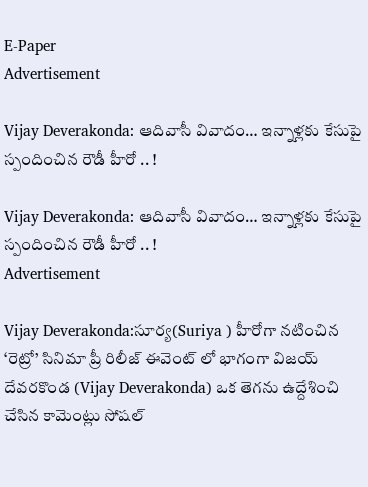E-Paper
Advertisement

Vijay Deverakonda: ఆదివాసీ వివాదం… ఇన్నాళ్లకు కేసుపై స్పందించిన రౌడీ హీరో .. !

Vijay Deverakonda: ఆదివాసీ వివాదం… ఇన్నాళ్లకు కేసుపై స్పందించిన రౌడీ హీరో .. !
Advertisement

Vijay Deverakonda:సూర్య(Suriya ) హీరోగా నటించిన ‘రెట్రో’ సినిమా ప్రీ రిలీజ్ ఈవెంట్ లో భాగంగా విజయ్ దేవరకొండ (Vijay Deverakonda) ఒక తెగను ఉద్దేశించి చేసిన కామెంట్లు సోషల్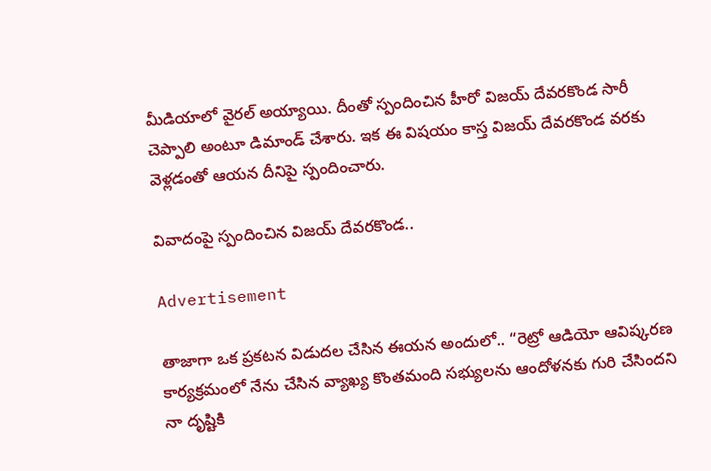మీడియాలో వైరల్ అయ్యాయి. దీంతో స్పందించిన హీరో విజయ్ దేవరకొండ సారీ చెప్పాలి అంటూ డిమాండ్ చేశారు. ఇక ఈ విషయం కాస్త విజయ్ దేవరకొండ వరకు వెళ్లడంతో ఆయన దీనిపై స్పందించారు.

వివాదంపై స్పందించిన విజయ్ దేవరకొండ..

Advertisement

తాజాగా ఒక ప్రకటన విడుదల చేసిన ఈయన అందులో.. “రెట్రో ఆడియో ఆవిష్కరణ కార్యక్రమంలో నేను చేసిన వ్యాఖ్య కొంతమంది సభ్యులను ఆందోళనకు గురి చేసిందని నా దృష్టికి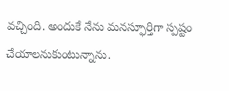వచ్చింది. అందుకే నేను మనస్ఫూర్తిగా స్పష్టం చేయాలనుకుంటున్నాను.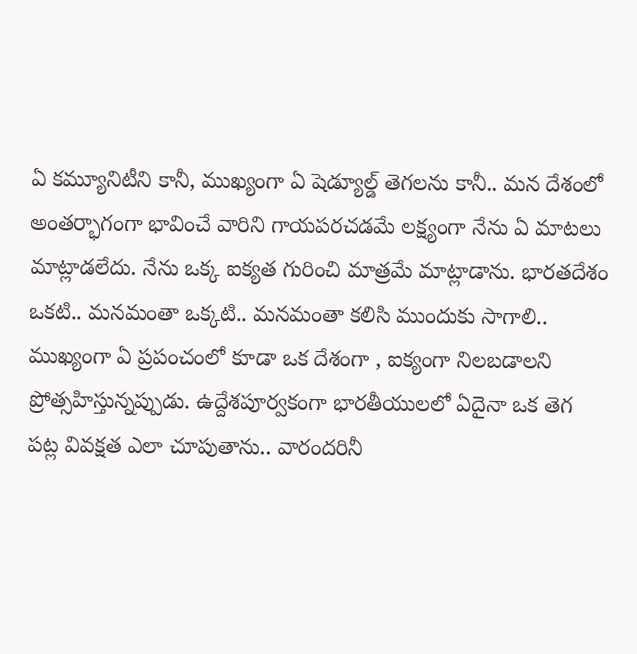ఏ కమ్యూనిటీని కానీ, ముఖ్యంగా ఏ షెడ్యూల్డ్ తెగలను కానీ.. మన దేశంలో అంతర్భాగంగా భావించే వారిని గాయపరచడమే లక్ష్యంగా నేను ఏ మాటలు మాట్లాడలేదు. నేను ఒక్క ఐక్యత గురించి మాత్రమే మాట్లాడాను. భారతదేశం ఒకటి.. మనమంతా ఒక్కటి.. మనమంతా కలిసి ముందుకు సాగాలి.. ముఖ్యంగా ఏ ప్రపంచంలో కూడా ఒక దేశంగా , ఐక్యంగా నిలబడాలని ప్రోత్సహిస్తున్నప్పుడు. ఉద్దేశపూర్వకంగా భారతీయులలో ఏదైనా ఒక తెగ పట్ల వివక్షత ఎలా చూపుతాను.. వారందరినీ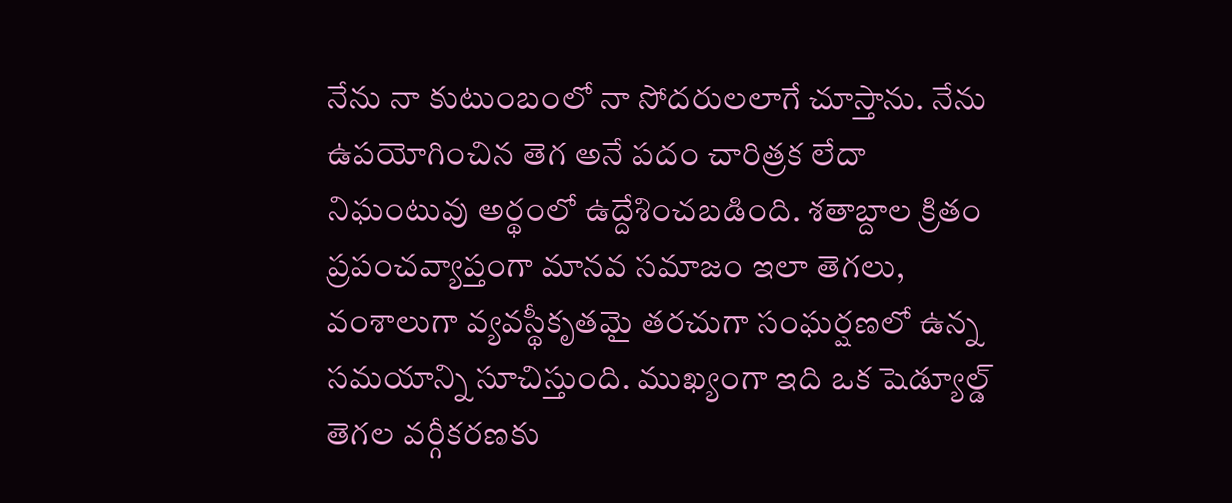నేను నా కుటుంబంలో నా సోదరులలాగే చూస్తాను. నేను ఉపయోగించిన తెగ అనే పదం చారిత్రక లేదా నిఘంటువు అర్థంలో ఉద్దేశించబడింది. శతాబ్దాల క్రితం ప్రపంచవ్యాప్తంగా మానవ సమాజం ఇలా తెగలు, వంశాలుగా వ్యవస్థీకృతమై తరచుగా సంఘర్షణలో ఉన్న సమయాన్ని సూచిస్తుంది. ముఖ్యంగా ఇది ఒక షెడ్యూల్డ్ తెగల వర్గీకరణకు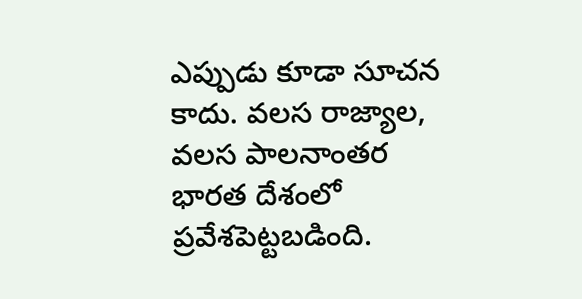ఎప్పుడు కూడా సూచన కాదు. వలస రాజ్యాల, వలస పాలనాంతర భారత దేశంలో ప్రవేశపెట్టబడింది.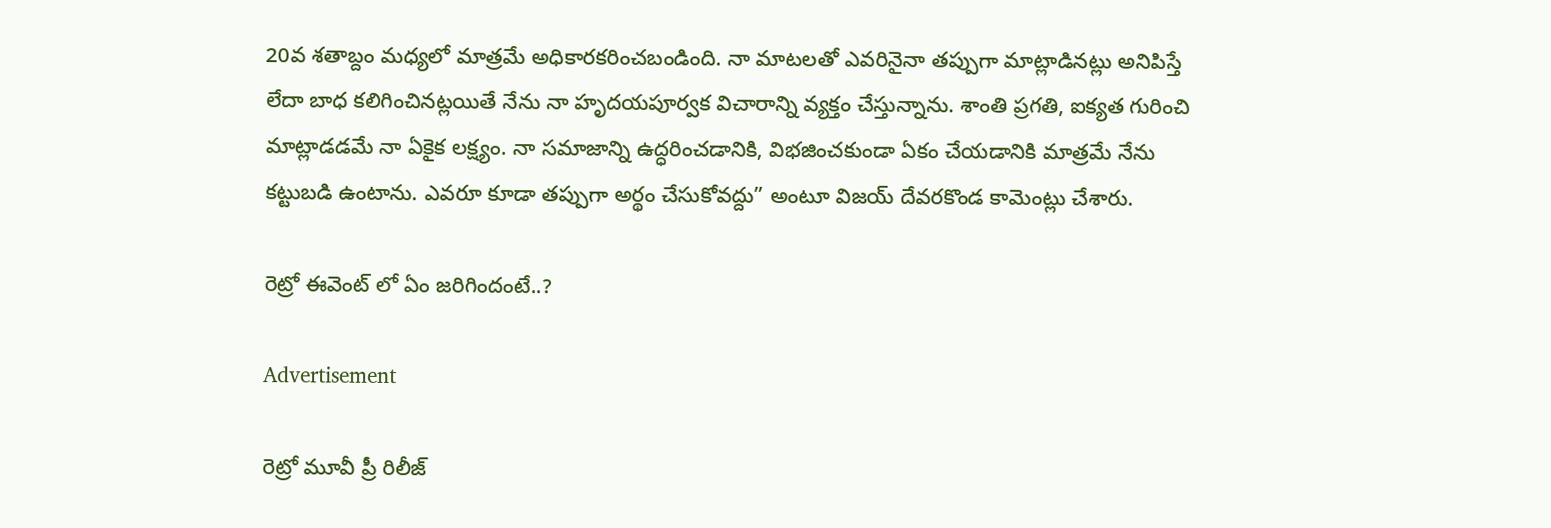20వ శతాబ్దం మధ్యలో మాత్రమే అధికారకరించబండింది. నా మాటలతో ఎవరినైనా తప్పుగా మాట్లాడినట్లు అనిపిస్తే లేదా బాధ కలిగించినట్లయితే నేను నా హృదయపూర్వక విచారాన్ని వ్యక్తం చేస్తున్నాను. శాంతి ప్రగతి, ఐక్యత గురించి మాట్లాడడమే నా ఏకైక లక్ష్యం. నా సమాజాన్ని ఉద్ధరించడానికి, విభజించకుండా ఏకం చేయడానికి మాత్రమే నేను కట్టుబడి ఉంటాను. ఎవరూ కూడా తప్పుగా అర్థం చేసుకోవద్దు” అంటూ విజయ్ దేవరకొండ కామెంట్లు చేశారు.

రెట్రో ఈవెంట్ లో ఏం జరిగిందంటే..?

Advertisement

రెట్రో మూవీ ప్రీ రిలీజ్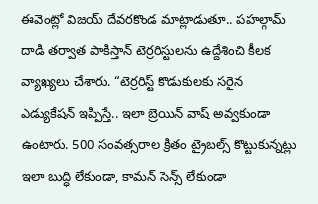ఈవెంట్లో విజయ్ దేవరకొండ మాట్లాడుతూ.. పహల్గామ్ దాడి తర్వాత పాకిస్తాన్ టెర్రరిస్టులను ఉద్దేశించి కీలక వ్యాఖ్యలు చేశారు. “టెర్రరిస్ట్ కొడుకులకు సరైన ఎడ్యుకేషన్ ఇప్పిస్తే.. ఇలా బ్రెయిన్ వాష్ అవ్వకుండా ఉంటారు. 500 సంవత్సరాల క్రితం ట్రైబల్స్ కొట్టుకున్నట్లు ఇలా బుద్ధి లేకుండా, కామన్ సెన్స్ లేకుండా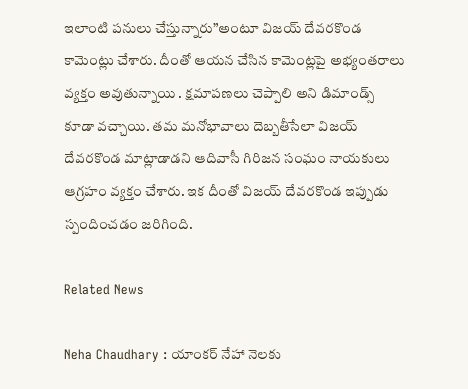ఇలాంటి పనులు చేస్తున్నారు”అంటూ విజయ్ దేవరకొండ కామెంట్లు చేశారు. దీంతో ఆయన చేసిన కామెంట్లపై అభ్యంతరాలు వ్యక్తం అవుతున్నాయి . క్షమాపణలు చెప్పాలి అని డిమాండ్స్ కూడా వచ్చాయి. తమ మనోభావాలు దెబ్బతీసేలా విజయ్ దేవరకొండ మాట్లాడాడని ఆదివాసీ గిరిజన సంఘం నాయకులు ఆగ్రహం వ్యక్తం చేశారు. ఇక దీంతో విజయ్ దేవరకొండ ఇప్పుడు స్పందించడం జరిగింది.

Related News

Neha Chaudhary : యాంకర్ నేహా నెలకు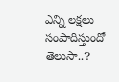ఎన్ని లక్షలు సంపాదిస్తుందో తెలుసా..?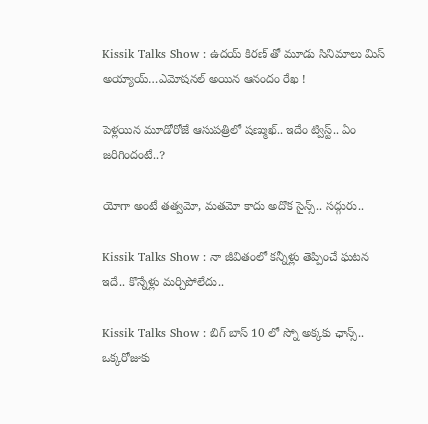Kissik Talks Show : ఉదయ్ కిరణ్ తో మూడు సినిమాలు మిస్ అయ్యాయ్…ఎమోషనల్ అయిన ఆనందం రేఖ !

పెళ్లయిన మూడోరోజే ఆసుపత్రిలో షణ్ముఖ్.. ఇదేం ట్విస్ట్.. ఏం జరిగిందంటే..?

యోగా అంటే తత్వమో, మతమో కాదు అదొక సైన్స్.. సద్గురు..

Kissik Talks Show : నా జీవితంలో కన్నీళ్లు తెప్పించే ఘటన ఇదే.. కొన్నేళ్లు మర్చిపోలేదు..

Kissik Talks Show : బిగ్ బాస్ 10 లో స్నో అక్కకు ఛాన్స్.. ఒక్కరోజుకు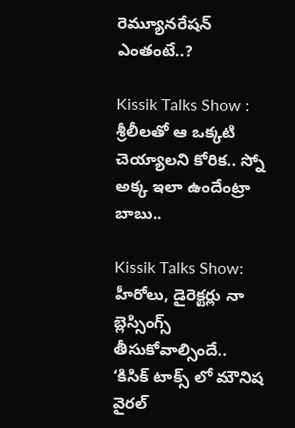రెమ్యూనరేషన్ ఎంతంటే..?

Kissik Talks Show : శ్రీలీలతో ఆ ఒక్కటి చెయ్యాలని కోరిక.. స్నో అక్క ఇలా ఉందేంట్రా బాబు..

Kissik Talks Show: హీరోలు, డైరెక్టర్లు నా బ్లెస్సింగ్స్ తీసుకోవాల్సిందే.. ‘కిసిక్ టాక్స్ లో మౌనిష వైరల్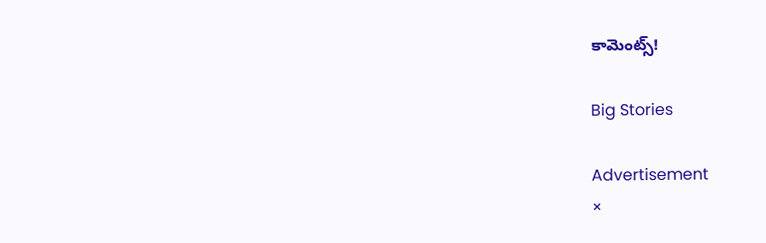కామెంట్స్!

Big Stories

Advertisement
×